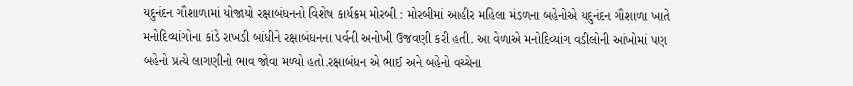યદુનંદન ગૌશાળામાં યોજાયો રક્ષાબંધનનો વિશેષ કાર્યક્રમ મોરબી : મોરબીમાં આહીર મહિલા મંડળના બહેનોએ યદુનંદન ગૌશાળા ખાતે મનોદિવ્યાંગોના કાંડે રાખડી બાંધીને રક્ષાબંધનના પર્વની અનોખી ઉજવણી કરી હતી. આ વેળાએ મનોદિવ્યાંગ વડીલોની આંખોમાં પણ બહેનો પ્રત્યે લાગણીનો ભાવ જોવા મળ્યો હતો.રક્ષાબંધન એ ભાઈ અને બહેનો વચ્ચેના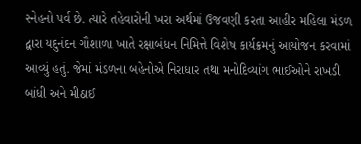સ્નેહનો પર્વ છે. ત્યારે તહેવારોની ખરા અર્થમાં ઉજવણી કરતા આહીર મહિલા મંડળ દ્વારા યદુનંદન ગૌશાળા ખાતે રક્ષાબંધન નિમિત્તે વિશેષ કાર્યક્રમનું આયોજન કરવામાં આવ્યું હતું. જેમાં મંડળના બહેનોએ નિરાધાર તથા મનોદિવ્યાંગ ભાઈઓને રાખડી બાંધી અને મીઠાઈ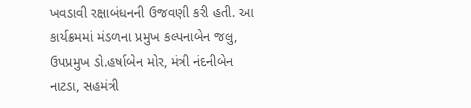ખવડાવી રક્ષાબંધનની ઉજવણી કરી હતી. આ કાર્યક્રમમાં મંડળના પ્રમુખ કલ્પનાબેન જલુ, ઉપપ્રમુખ ડો.હર્ષાબેન મોર, મંત્રી નંદનીબેન નાટડા, સહમંત્રી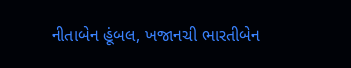નીતાબેન હૂંબલ, ખજાનચી ભારતીબેન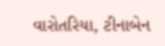વારોતરિયા, ટીનાબેન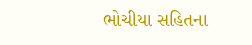ભોચીયા સહિતના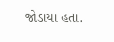જોડાયા હતા.